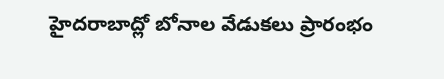హైదరాబాద్లో బోనాల వేడుకలు ప్రారంభం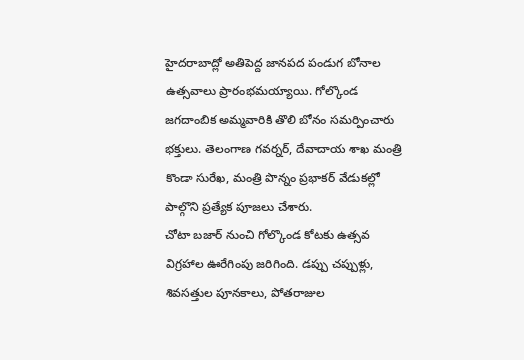హైదరాబాద్లో అతిపెద్ద జానపద పండుగ బోనాల ఉత్సవాలు ప్రారంభమయ్యాయి. గోల్కొండ జగదాంబిక అమ్మవారికి తొలి బోనం సమర్పించారు భక్తులు. తెలంగాణ గవర్నర్, దేవాదాయ శాఖ మంత్రి కొండా సురేఖ, మంత్రి పొన్నం ప్రభాకర్ వేడుకల్లో పాల్గొని ప్రత్యేక పూజలు చేశారు.
చోటా బజార్ నుంచి గోల్కొండ కోటకు ఉత్సవ విగ్రహాల ఊరేగింపు జరిగింది. డప్పు చప్పుళ్లు, శివసత్తుల పూనకాలు, పోతరాజుల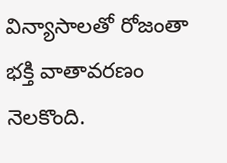విన్యాసాలతో రోజంతా భక్తి వాతావరణం నెలకొంది.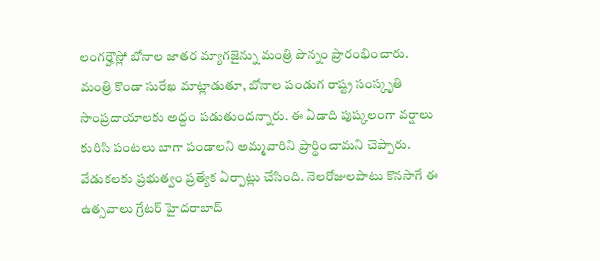లంగర్హౌస్లో బోనాల జాతర మ్యాగజైన్ను మంత్రి పొన్నం ప్రారంభించారు.
మంత్రి కొండా సురేఖ మాట్లాడుతూ, బోనాల పండుగ రాష్ట్ర సంస్కృతి సాంప్రదాయాలకు అద్దం పడుతుందన్నారు. ఈ ఏడాది పుష్కలంగా వర్షాలు కురిసి పంటలు బాగా పండాలని అమ్మవారిని ప్రార్థించామని చెప్పారు. వేడుకలకు ప్రభుత్వం ప్రత్యేక ఏర్పాట్లు చేసింది. నెలరోజులపాటు కొనసాగే ఈ ఉత్సవాలు గ్రేటర్ హైదరాబాద్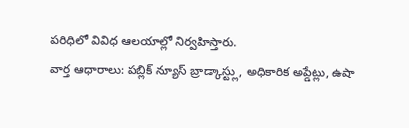పరిధిలో వివిధ ఆలయాల్లో నిర్వహిస్తారు.
వార్త ఆధారాలు: పబ్లిక్ న్యూస్ బ్రాడ్కాస్ట్లు, అధికారిక అప్డేట్లు, ఉషా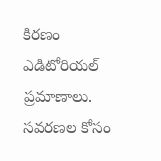కిరణం ఎడిటోరియల్ ప్రమాణాలు.
సవరణల కోసం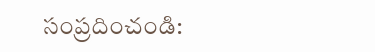సంప్రదించండి: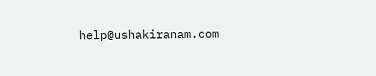help@ushakiranam.com